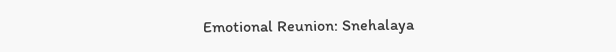Emotional Reunion: Snehalaya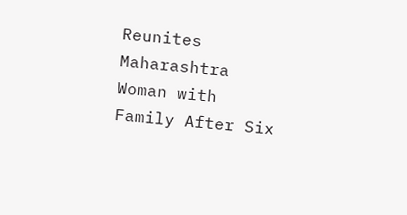Reunites Maharashtra Woman with Family After Six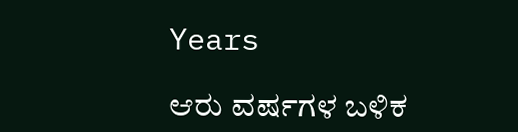Years

ಆರು ವರ್ಷಗಳ ಬಳಿಕ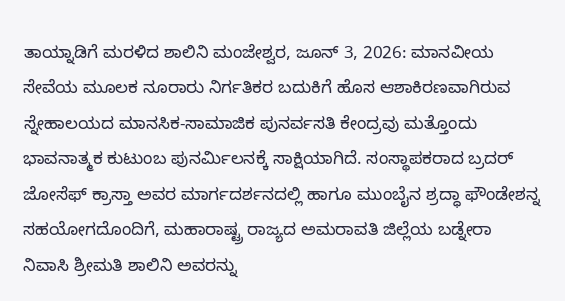ತಾಯ್ನಾಡಿಗೆ ಮರಳಿದ ಶಾಲಿನಿ ಮಂಜೇಶ್ವರ, ಜೂನ್ 3, 2026: ಮಾನವೀಯ ಸೇವೆಯ ಮೂಲಕ ನೂರಾರು ನಿರ್ಗತಿಕರ ಬದುಕಿಗೆ ಹೊಸ ಆಶಾಕಿರಣವಾಗಿರುವ ಸ್ನೇಹಾಲಯದ ಮಾನಸಿಕ-ಸಾಮಾಜಿಕ ಪುನರ್ವಸತಿ ಕೇಂದ್ರವು ಮತ್ತೊಂದು ಭಾವನಾತ್ಮಕ ಕುಟುಂಬ ಪುನರ್ಮಿಲನಕ್ಕೆ ಸಾಕ್ಷಿಯಾಗಿದೆ. ಸಂಸ್ಥಾಪಕರಾದ ಬ್ರದರ್ ಜೋಸೆಫ್ ಕ್ರಾಸ್ತಾ ಅವರ ಮಾರ್ಗದರ್ಶನದಲ್ಲಿ ಹಾಗೂ ಮುಂಬೈನ ಶ್ರದ್ಧಾ ಫೌಂಡೇಶನ್ನ ಸಹಯೋಗದೊಂದಿಗೆ, ಮಹಾರಾಷ್ಟ್ರ ರಾಜ್ಯದ ಅಮರಾವತಿ ಜಿಲ್ಲೆಯ ಬಡ್ನೇರಾ ನಿವಾಸಿ ಶ್ರೀಮತಿ ಶಾಲಿನಿ ಅವರನ್ನು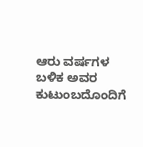ಆರು ವರ್ಷಗಳ ಬಳಿಕ ಅವರ ಕುಟುಂಬದೊಂದಿಗೆ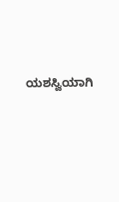ಯಶಸ್ವಿಯಾಗಿ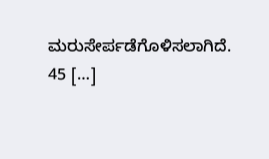ಮರುಸೇರ್ಪಡೆಗೊಳಿಸಲಾಗಿದೆ. 45 […]